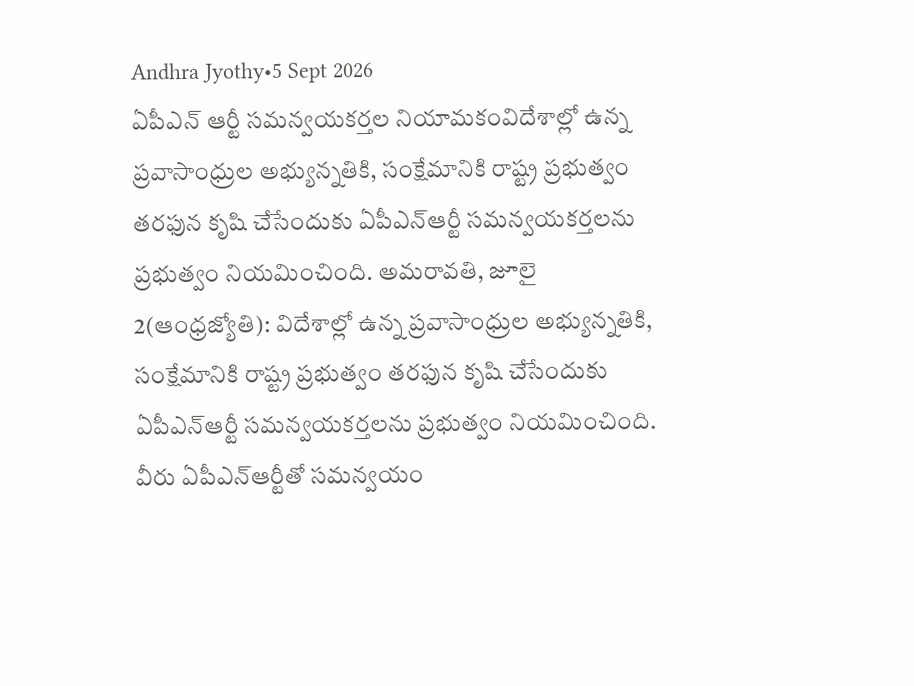Andhra Jyothy•5 Sept 2026
ఏపీఎన్ ఆర్టీ సమన్వయకర్తల నియామకంవిదేశాల్లో ఉన్న ప్రవాసాంధ్రుల అభ్యున్నతికి, సంక్షేమానికి రాష్ట్ర ప్రభుత్వం తరఫున కృషి చేసేందుకు ఏపీఎన్ఆర్టీ సమన్వయకర్తలను ప్రభుత్వం నియమించింది. అమరావతి, జూలై 2(ఆంధ్రజ్యోతి): విదేశాల్లో ఉన్న ప్రవాసాంధ్రుల అభ్యున్నతికి, సంక్షేమానికి రాష్ట్ర ప్రభుత్వం తరఫున కృషి చేసేందుకు ఏపీఎన్ఆర్టీ సమన్వయకర్తలను ప్రభుత్వం నియమించింది. వీరు ఏపీఎన్ఆర్టీతో సమన్వయం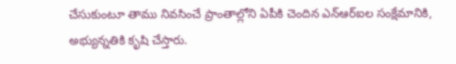చేసుకుంటూ తాము నివసించే ప్రాంతాల్లోని ఏపీకి చెందిన ఎన్ఆర్ఐల సంక్షేమానికి, అభ్యున్నతికి కృషి చేస్తారు.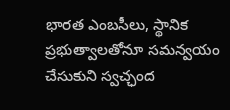భారత ఎంబసీలు, స్థానిక ప్రభుత్వాలతోనూ సమన్వయం చేసుకుని స్వచ్ఛంద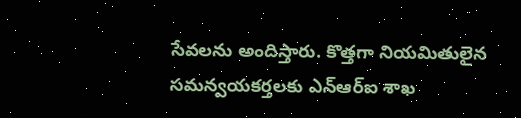సేవలను అందిస్తారు. కొత్తగా నియమితులైన సమన్వయకర్తలకు ఎన్ఆర్ఐ శాఖ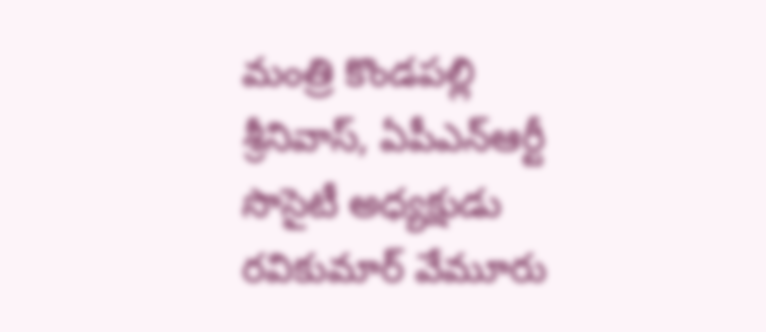మంత్రి కొండపల్లి శ్రీనివాస్, ఏపీఎన్ఆర్టీ సొసైటీ అధ్యక్షుడు రవికుమార్ వేమూరు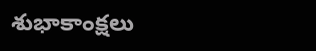శుభాకాంక్షలు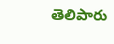తెలిపారు